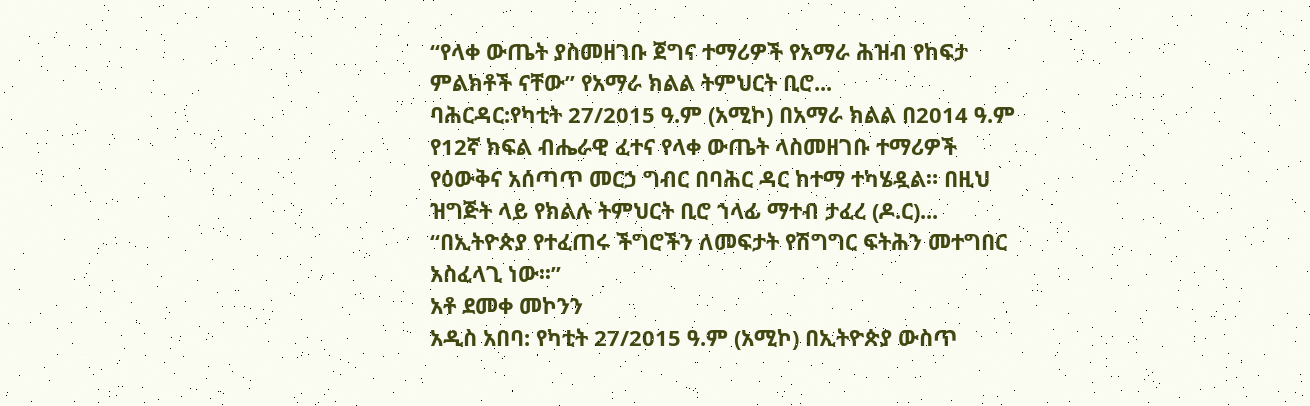“የላቀ ውጤት ያስመዘገቡ ጀግና ተማሪዎች የአማራ ሕዝብ የከፍታ ምልክቶች ናቸው” የአማራ ክልል ትምህርት ቢሮ...
ባሕርዳር:የካቲት 27/2015 ዓ.ም (አሚኮ) በአማራ ክልል በ2014 ዓ.ም የ12ኛ ክፍል ብሔራዊ ፈተና የላቀ ውጤት ላስመዘገቡ ተማሪዎች የዕውቅና አሰጣጥ መርኃ ግብር በባሕር ዳር ከተማ ተካሄዷል። በዚህ ዝግጅት ላይ የክልሉ ትምህርት ቢሮ ኀላፊ ማተብ ታፈረ (ዶ.ር)...
“በኢትዮጵያ የተፈጠሩ ችግሮችን ለመፍታት የሽግግር ፍትሕን መተግበር አስፈላጊ ነው፡፡”
አቶ ደመቀ መኮንን
አዲስ አበባ: የካቲት 27/2015 ዓ.ም (አሚኮ) በኢትዮጵያ ውስጥ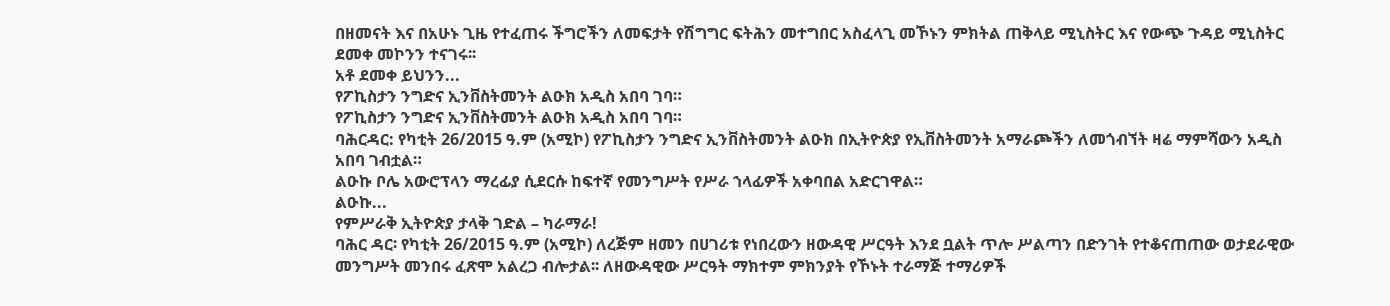በዘመናት እና በአሁኑ ጊዜ የተፈጠሩ ችግሮችን ለመፍታት የሽግግር ፍትሕን መተግበር አስፈላጊ መኾኑን ምክትል ጠቅላይ ሚኒስትር እና የውጭ ጉዳይ ሚኒስትር ደመቀ መኮንን ተናገሩ፡፡
አቶ ደመቀ ይህንን...
የፖኪስታን ንግድና ኢንቨስትመንት ልዑክ አዲስ አበባ ገባ።
የፖኪስታን ንግድና ኢንቨስትመንት ልዑክ አዲስ አበባ ገባ።
ባሕርዳር: የካቲት 26/2015 ዓ.ም (አሚኮ) የፖኪስታን ንግድና ኢንቨስትመንት ልዑክ በኢትዮጵያ የኢቨስትመንት አማራጮችን ለመጎብኘት ዛሬ ማምሻውን አዲስ አበባ ገብቷል።
ልዑኩ ቦሌ አውሮፕላን ማረፊያ ሲደርሱ ከፍተኛ የመንግሥት የሥራ ኀላፊዎች አቀባበል አድርገዋል።
ልዑኩ...
የምሥራቅ ኢትዮጵያ ታላቅ ገድል – ካራማራ!
ባሕር ዳር፡ የካቲት 26/2015 ዓ.ም (አሚኮ) ለረጅም ዘመን በሀገሪቱ የነበረውን ዘውዳዊ ሥርዓት እንደ ቧልት ጥሎ ሥልጣን በድንገት የተቆናጠጠው ወታደራዊው መንግሥት መንበሩ ፈጽሞ አልረጋ ብሎታል፡፡ ለዘውዳዊው ሥርዓት ማክተም ምክንያት የኾኑት ተራማጅ ተማሪዎች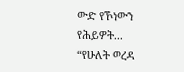ውድ የኾነውን የሕይዎት...
“የሁለት ወረዳ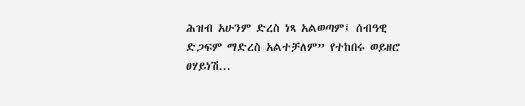ሕዝብ አሁንም ድረስ ነጻ አልወጣም፤ ሰብዓዊ ድጋፍም ማድረስ አልተቻለም” የተከበሩ ወይዘሮ ፀሃይነሽ...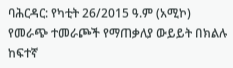ባሕርዳር: የካቲት 26/2015 ዓ.ም (አሚኮ) የመራጭ ተመራጮች የማጠቃለያ ውይይት በክልሉ ከፍተኛ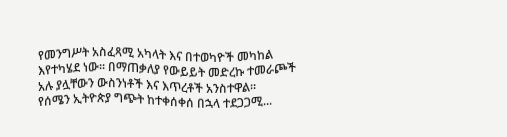የመንግሥት አስፈጻሚ አካላት እና በተወካዮች መካከል እየተካሄደ ነው፡፡ በማጠቃለያ የውይይት መድረኩ ተመራጮች አሉ ያሏቸውን ውስንነቶች እና እጥረቶች አንስተዋል፡፡
የሰሜን ኢትዮጵያ ግጭት ከተቀሰቀሰ በኋላ ተደጋጋሚ...